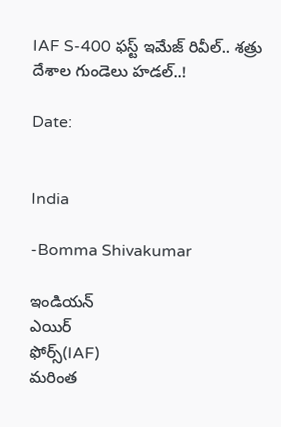IAF S-400 ఫస్ట్ ఇమేజ్ రివీల్.. శత్రు దేశాల గుండెలు హడల్..!

Date:


India

-Bomma Shivakumar

ఇండియన్
ఎయిర్
ఫోర్స్(IAF)
మరింత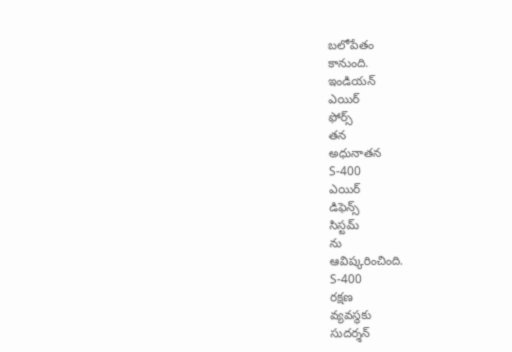బలోపేతం
కానుంది.
ఇండియన్
ఎయిర్
ఫోర్స్
తన
అధునాతన
S-400
ఎయిర్
డిఫెన్స్
సిస్టమ్
ను
ఆవిష్కరించింది.
S-400
రక్షణ
వ్యవస్థకు
సుదర్శన్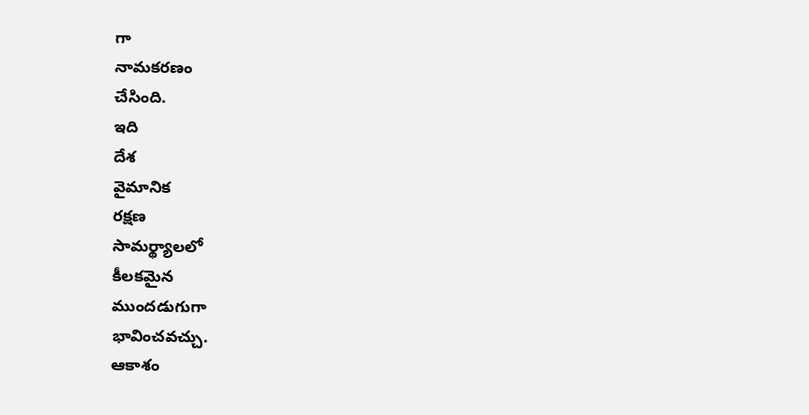గా
నామకరణం
చేసింది.
ఇది
దేశ
వైమానిక
రక్షణ
సామర్థ్యాలలో
కీలకమైన
ముందడుగుగా
భావించవచ్చు.
ఆకాశం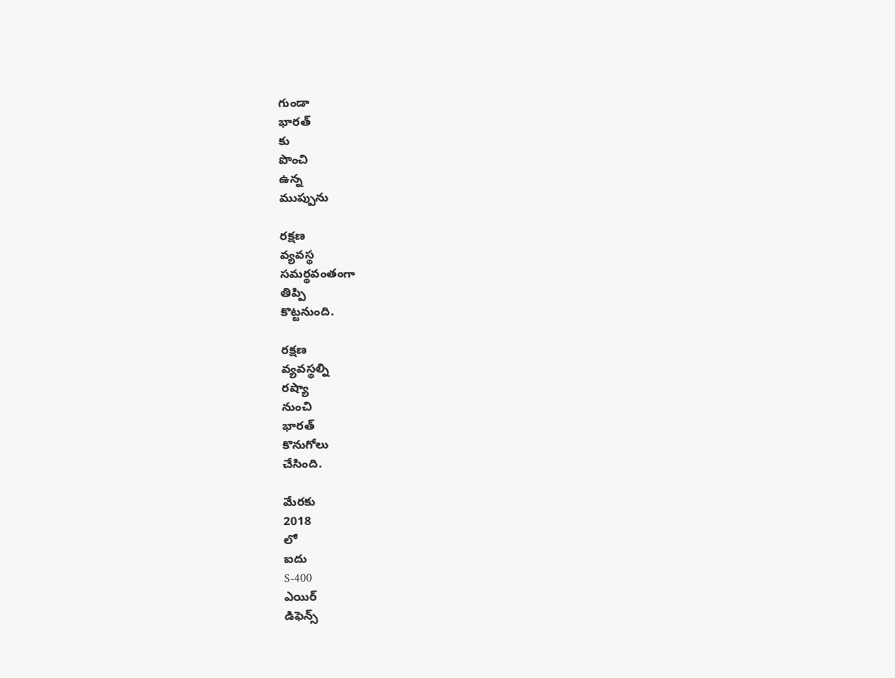గుండా
భారత్
కు
పొంచి
ఉన్న
ముప్పును

రక్షణ
వ్యవస్థ
సమర్థవంతంగా
తిప్పి
కొట్టనుంది.

రక్షణ
వ్యవస్థల్ని
రష్యా
నుంచి
భారత్
కొనుగోలు
చేసింది.

మేరకు
2018
లో
ఐదు
S-400
ఎయిర్
డిఫెన్స్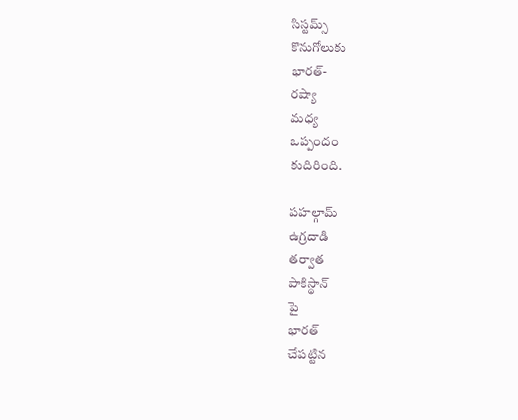సిస్టమ్స్
కొనుగోలుకు
భారత్-
రష్యా
మధ్య
ఒప్పందం
కుదిరింది.

పహల్గామ్
ఉగ్రదాడి
తర్వాత
పాకిస్థాన్
పై
భారత్
చేపట్టిన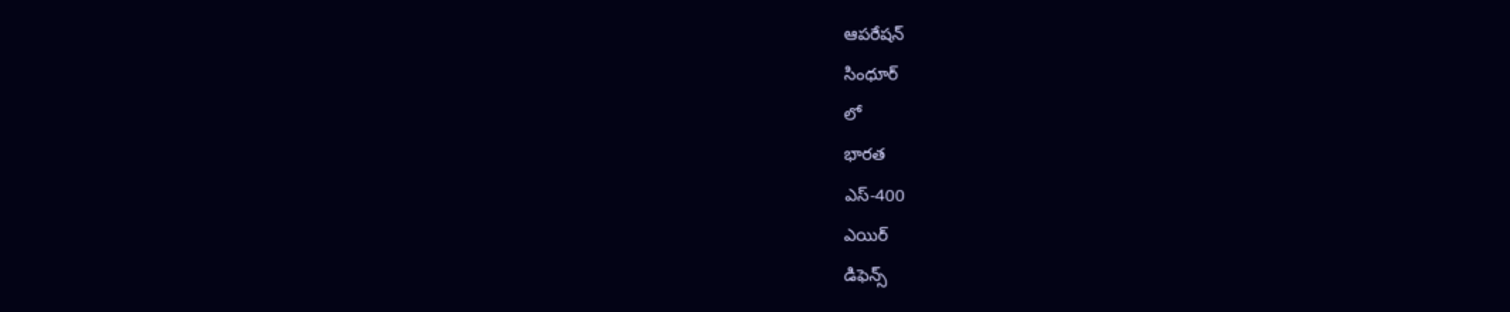ఆపరేషన్
సింధూర్
లో
భారత
ఎస్-400
ఎయిర్
డిఫెన్స్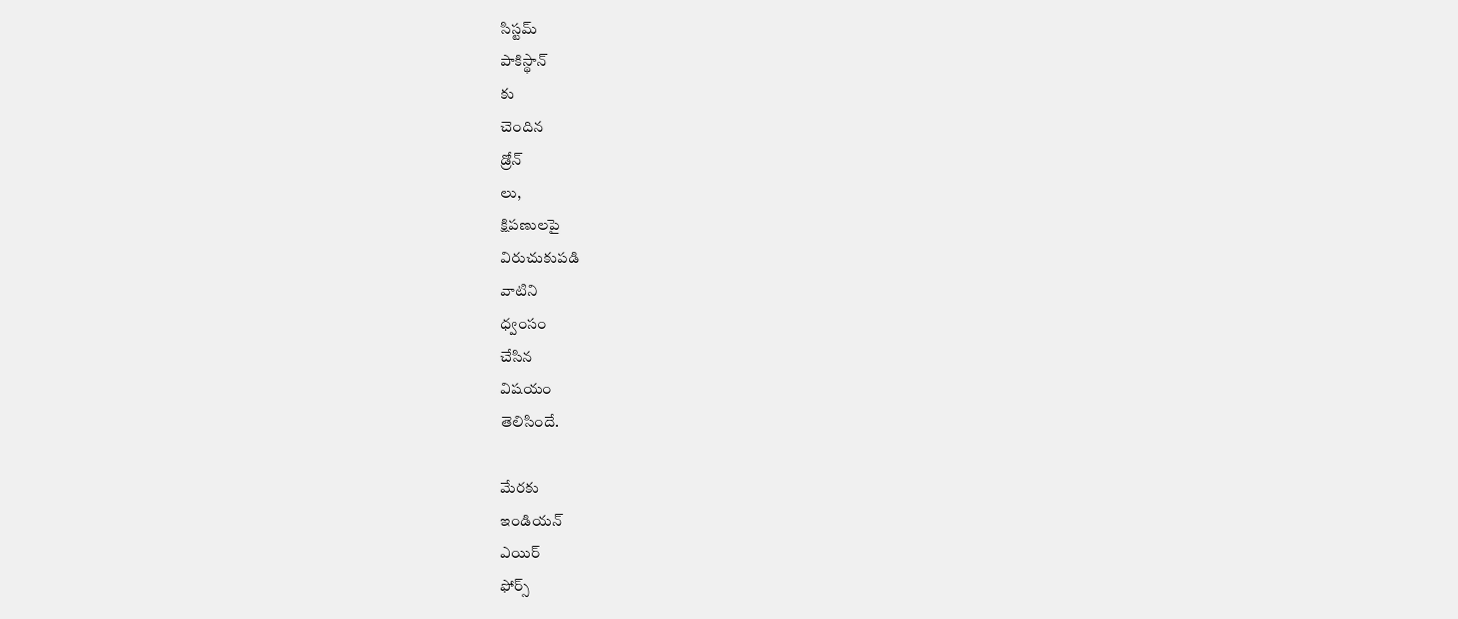సిస్టమ్
పాకిస్థాన్
కు
చెందిన
డ్రోన్
లు,
క్షిపణులపై
విరుచుకుపడి
వాటిని
ధ్వంసం
చేసిన
విషయం
తెలిసిందే.

మేరకు
ఇండియన్
ఎయిర్
ఫోర్స్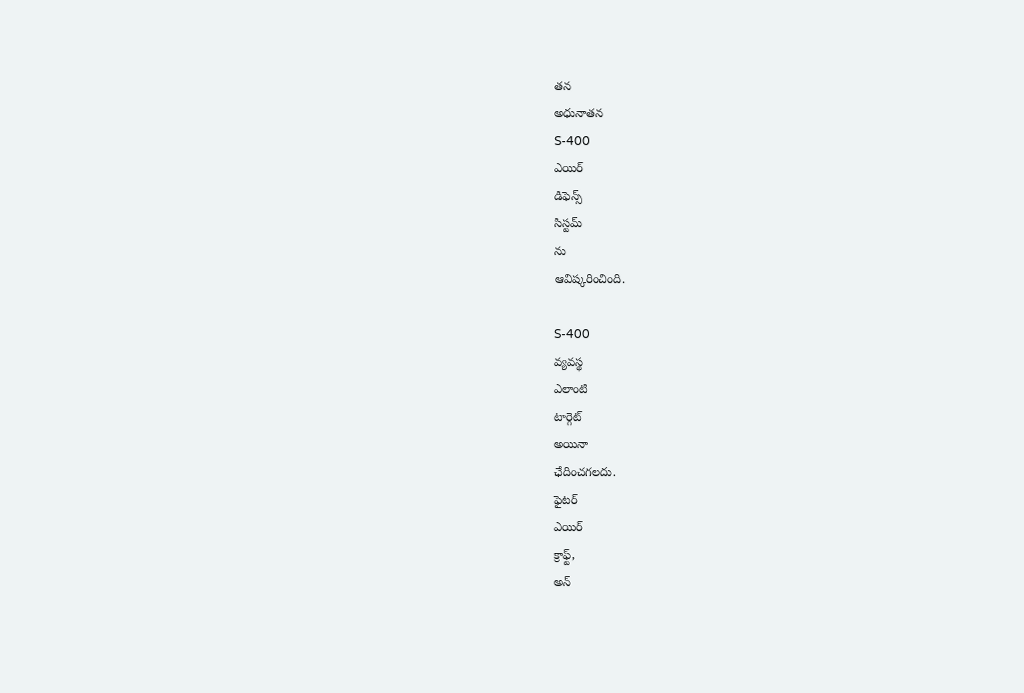తన
అధునాతన
S-400
ఎయిర్
డిఫెన్స్
సిస్టమ్
ను
ఆవిష్కరించింది.

S-400
వ్యవస్థ
ఎలాంటి
టార్గెట్
అయినా
ఛేదించగలదు.
ఫైటర్
ఎయిర్
క్రాఫ్ట్,
అన్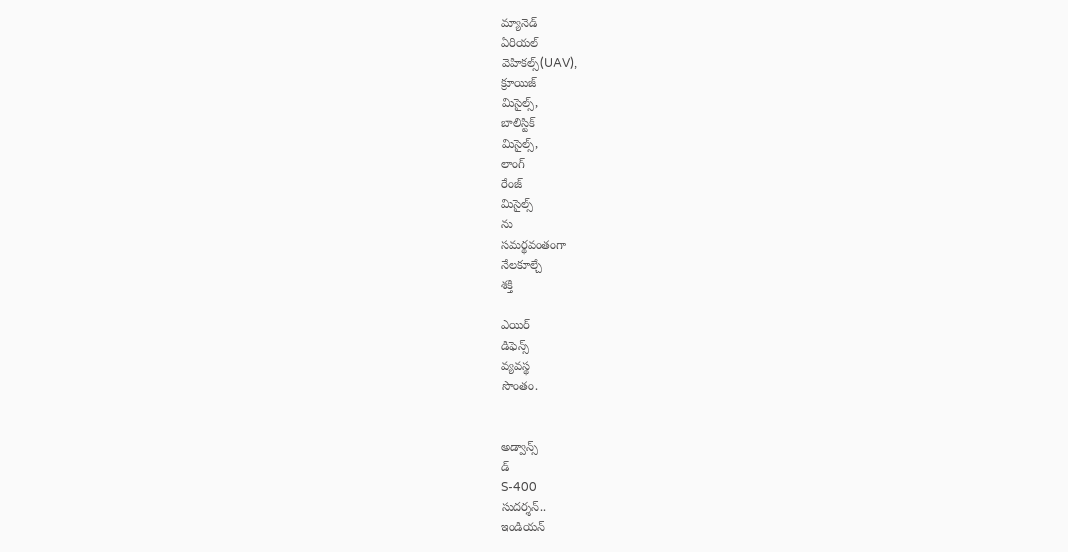మ్యానెడ్
ఏరియల్
వెహికల్స్(UAV),
క్రూయిజ్
మిసైల్స్,
బాలిస్టిక్
మిసైల్స్,
లాంగ్
రేంజ్
మిసైల్స్
ను
సమర్థవంతంగా
నేలకూల్చే
శక్తి

ఎయిర్
డిఫెన్స్
వ్యవస్థ
సొంతం.


అడ్వాన్స్
డ్
S-400
సుదర్శన్..
ఇండియన్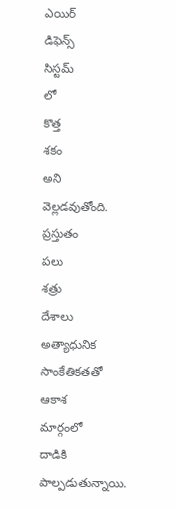ఎయిర్
డిఫెన్స్
సిస్టమ్
లో
కొత్త
శకం
అని
వెల్లడవుతోంది.
ప్రస్తుతం
పలు
శత్రు
దేశాలు
అత్యాధునిక
సాంకేతికతతో
ఆకాశ
మార్గంలో
దాడికి
పాల్పడుతున్నాయి.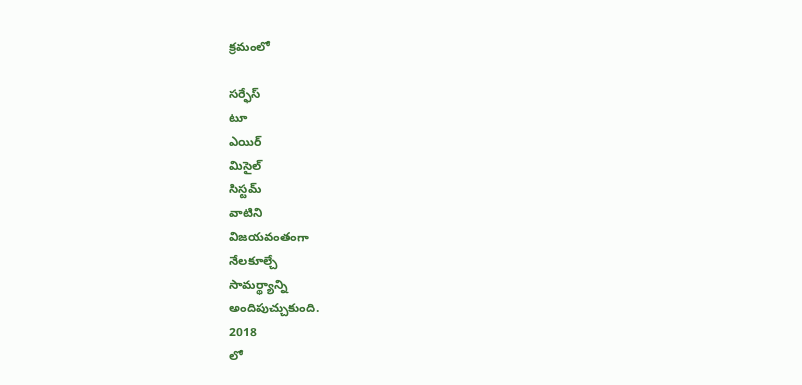క్రమంలో

సర్ఫేస్
టూ
ఎయిర్
మిసైల్
సిస్టమ్
వాటిని
విజయవంతంగా
నేలకూల్చే
సామర్థ్యాన్ని
అందిపుచ్చుకుంది.
2018
లో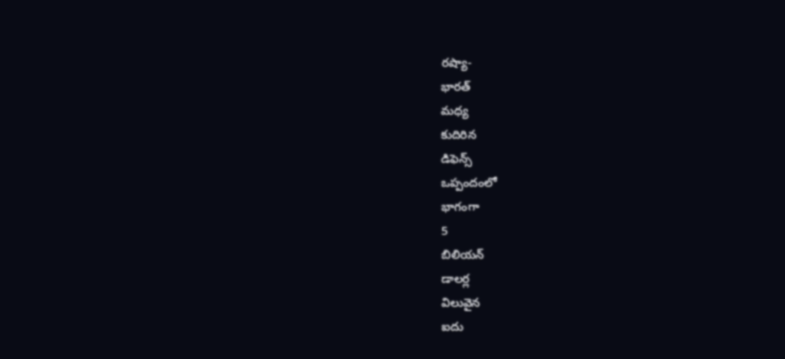రష్యా-
భారత్
మధ్య
కుదిరిన
డిఫెన్స్
ఒప్పందంలో
భాగంగా
5
బిలియన్
డాలర్ల
విలువైన
ఐదు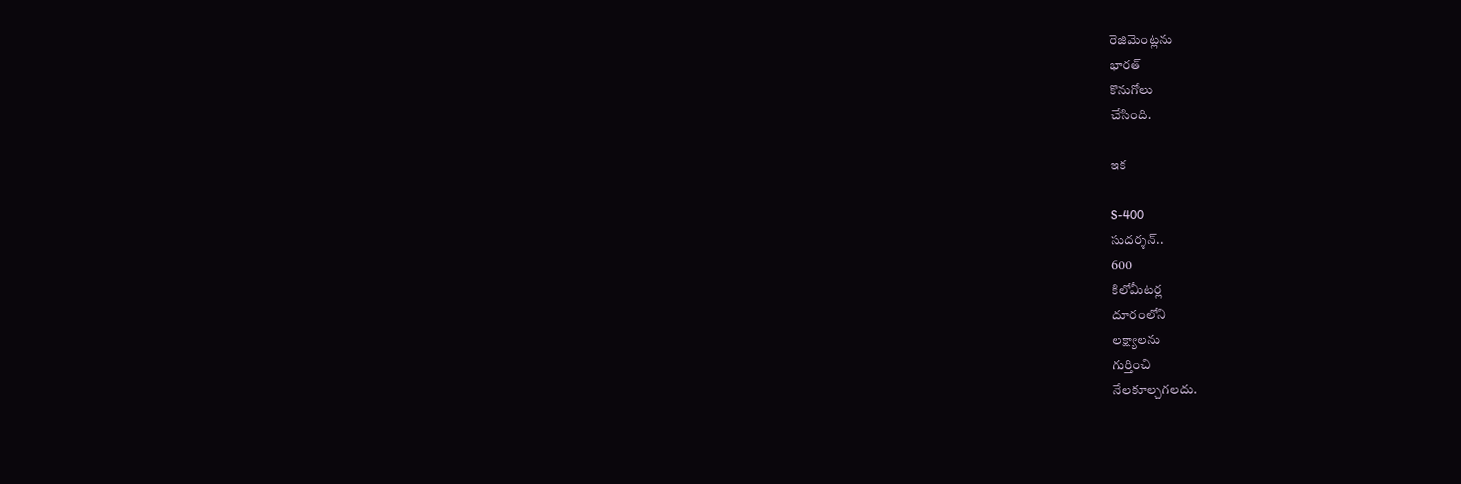రెజిమెంట్లను
భారత్
కొనుగోలు
చేసింది.

ఇక

S-400
సుదర్శన్..
600
కిలోమీటర్ల
దూరంలోని
లక్ష్యాలను
గుర్తించి
నేలకూల్చగలదు.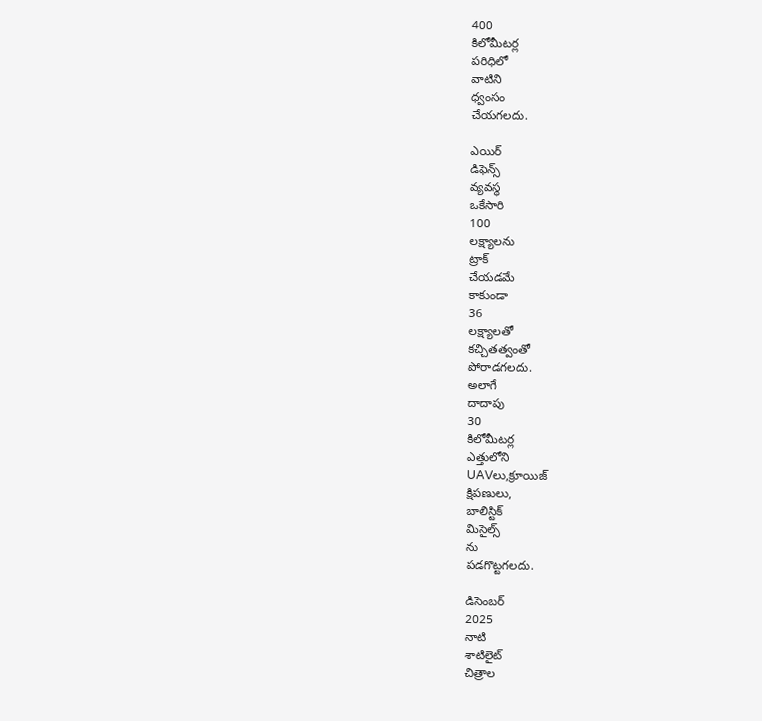400
కిలోమీటర్ల
పరిధిలో
వాటిని
ధ్వంసం
చేయగలదు.

ఎయిర్
డిఫెన్స్
వ్యవస్థ
ఒకేసారి
100
లక్ష్యాలను
ట్రాక్
చేయడమే
కాకుండా
36
లక్ష్యాలతో
కచ్చితత్వంతో
పోరాడగలదు.
అలాగే
దాదాపు
30
కిలోమీటర్ల
ఎత్తులోని
UAVలు,క్రూయిజ్
క్షిపణులు,
బాలిస్టిక్
మిసైల్స్
ను
పడగొట్టగలదు.

డిసెంబర్
2025
నాటి
శాటిలైట్
చిత్రాల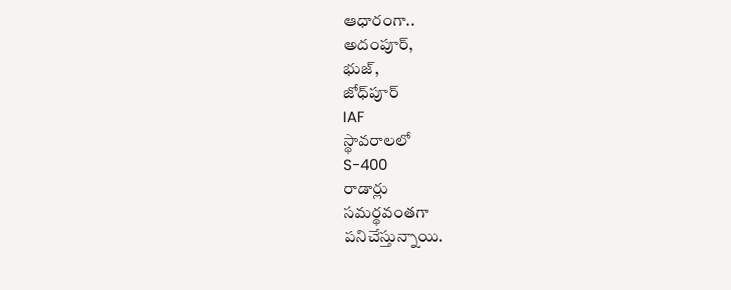ఆధారంగా..
అదంపూర్,
భుజ్,
జోధ్‌పూర్
IAF
స్థావరాలలో
S-400
రాడార్లు
సమర్థవంతగా
పనిచేస్తున్నాయి.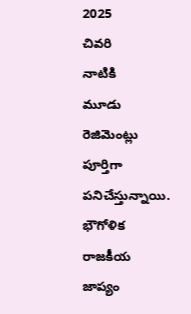2025
చివరి
నాటికి
మూడు
రెజిమెంట్లు
పూర్తిగా
పనిచేస్తున్నాయి.
భౌగోళిక
రాజకీయ
జాప్యం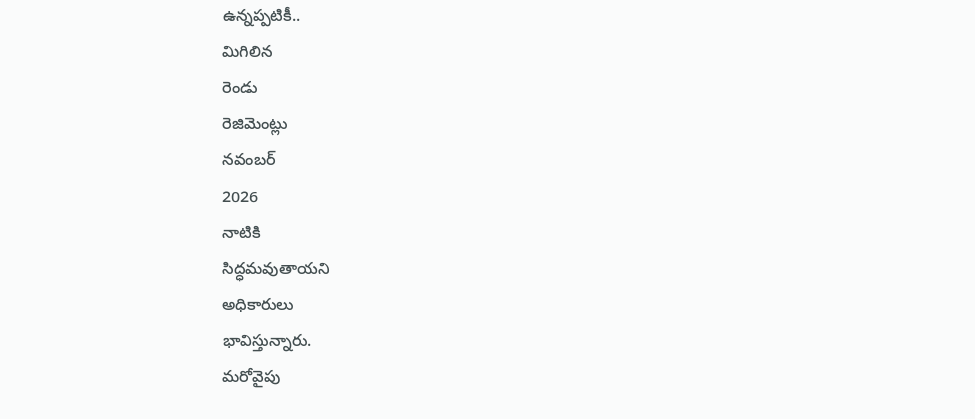ఉన్నప్పటికీ..
మిగిలిన
రెండు
రెజిమెంట్లు
నవంబర్
2026
నాటికి
సిద్ధమవుతాయని
అధికారులు
భావిస్తున్నారు.
మరోవైపు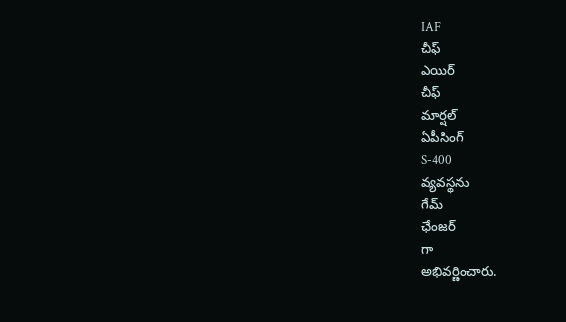IAF
చీఫ్
ఎయిర్
చీఫ్
మార్షల్
ఏపీసింగ్
S-400
వ్యవస్థను
గేమ్
ఛేంజర్
గా
అభివర్ణించారు.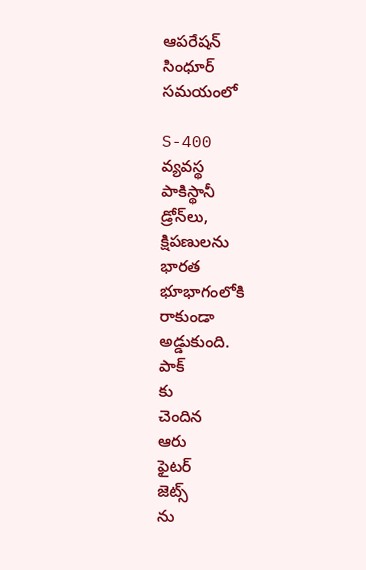ఆపరేషన్
సింధూర్
సమయంలో

S-400
వ్యవస్థ
పాకిస్థానీ
డ్రోన్‌లు,
క్షిపణులను
భారత
భూభాగంలోకి
రాకుండా
అడ్డుకుంది.
పాక్
కు
చెందిన
ఆరు
ఫైటర్
జెట్స్
ను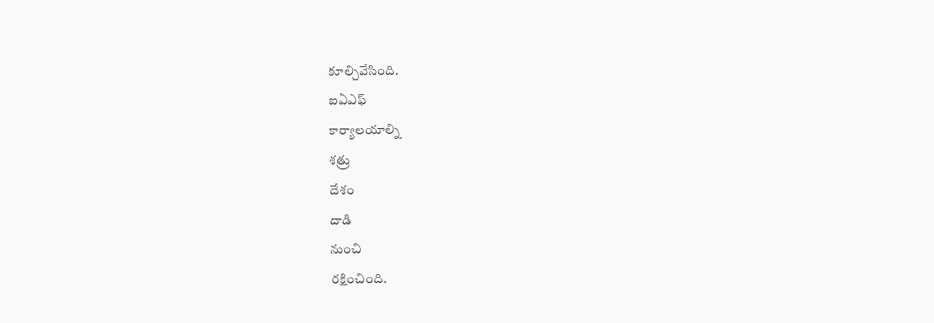కూల్చివేసింది.
ఐఏఎఫ్
కార్యాలయాల్ని
శత్రు
దేశం
దాడి
నుంచి
రక్షించింది.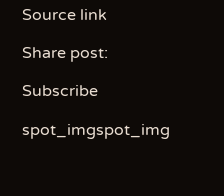Source link

Share post:

Subscribe

spot_imgspot_img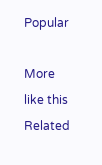Popular

More like this
Related